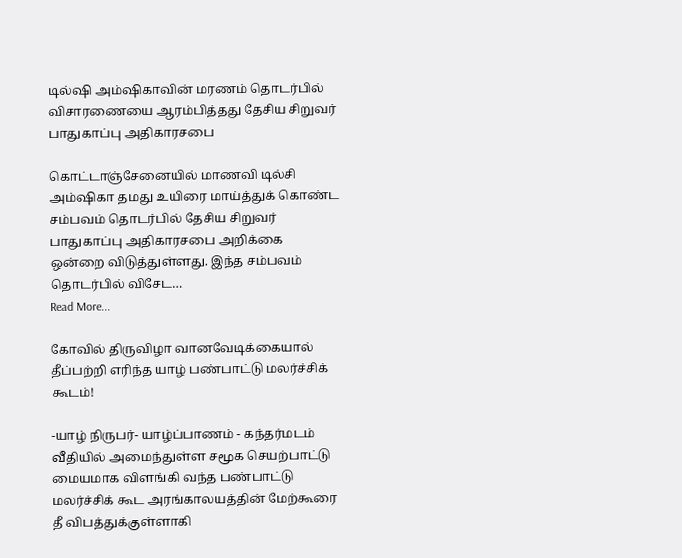டில்ஷி அம்ஷிகாவின் மரணம் தொடர்பில் விசாரணையை ஆரம்பித்தது தேசிய சிறுவர் பாதுகாப்பு அதிகாரசபை

கொட்டாஞ்சேனையில் மாணவி டில்சி அம்ஷிகா தமது உயிரை மாய்த்துக் கொண்ட சம்பவம் தொடர்பில் தேசிய சிறுவர் பாதுகாப்பு அதிகாரசபை அறிக்கை ஒன்றை விடுத்துள்ளது. இந்த சம்பவம் தொடர்பில் விசேட…
Read More...

கோவில் திருவிழா வானவேடிக்கையால் தீப்பற்றி எரிந்த யாழ் பண்பாட்டு மலர்ச்சிக் கூடம்!

-யாழ் நிருபர்- யாழ்ப்பாணம் - கந்தர்மடம் வீதியில் அமைந்துள்ள சமூக செயற்பாட்டு மையமாக விளங்கி வந்த பண்பாட்டு மலர்ச்சிக் கூட அரங்காலயத்தின் மேற்கூரை தீ விபத்துக்குள்ளாகி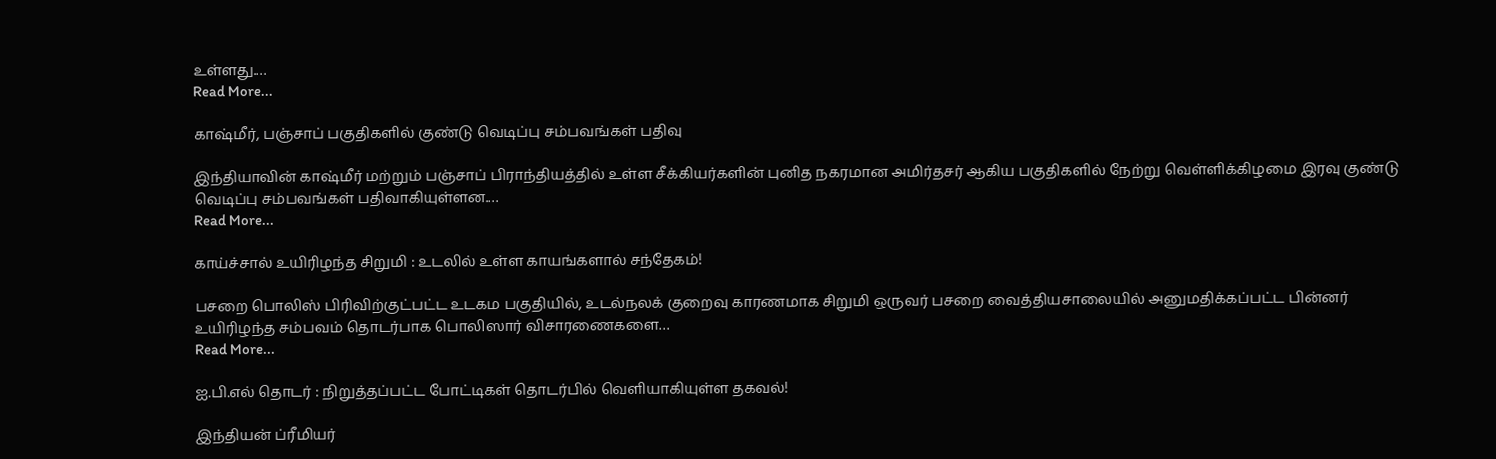உள்ளது.…
Read More...

காஷ்மீர், பஞ்சாப் பகுதிகளில் குண்டு வெடிப்பு சம்பவங்கள் பதிவு

இந்தியாவின் காஷ்மீர் மற்றும் பஞ்சாப் பிராந்தியத்தில் உள்ள சீக்கியர்களின் புனித நகரமான அமிர்தசர் ஆகிய பகுதிகளில் நேற்று வெள்ளிக்கிழமை இரவு குண்டு வெடிப்பு சம்பவங்கள் பதிவாகியுள்ளன.…
Read More...

காய்ச்சால் உயிரிழந்த சிறுமி : உடலில் உள்ள காயங்களால் சந்தேகம்!

பசறை பொலிஸ் பிரிவிற்குட்பட்ட உடகம பகுதியில், உடல்நலக் குறைவு காரணமாக சிறுமி ஒருவர் பசறை வைத்தியசாலையில் அனுமதிக்கப்பட்ட பின்னர் உயிரிழந்த சம்பவம் தொடர்பாக பொலிஸார் விசாரணைகளை…
Read More...

ஐ.பி.எல் தொடர் : நிறுத்தப்பட்ட போட்டிகள் தொடர்பில் வெளியாகியுள்ள தகவல்!

இந்தியன் ப்ரீமியர்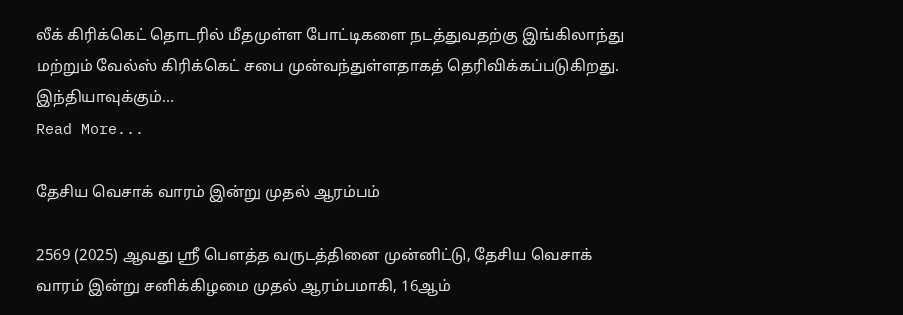லீக் கிரிக்கெட் தொடரில் மீதமுள்ள போட்டிகளை நடத்துவதற்கு இங்கிலாந்து மற்றும் வேல்ஸ் கிரிக்கெட் சபை முன்வந்துள்ளதாகத் தெரிவிக்கப்படுகிறது. இந்தியாவுக்கும்…
Read More...

தேசிய வெசாக் வாரம் இன்று முதல் ஆரம்பம்

2569 (2025) ஆவது ஸ்ரீ பௌத்த வருடத்தினை முன்னிட்டு, தேசிய வெசாக் வாரம் இன்று சனிக்கிழமை முதல் ஆரம்பமாகி, 16ஆம்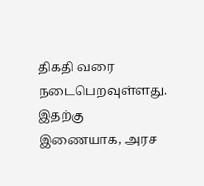திகதி வரை நடைபெறவுள்ளது. இதற்கு இணையாக, அரச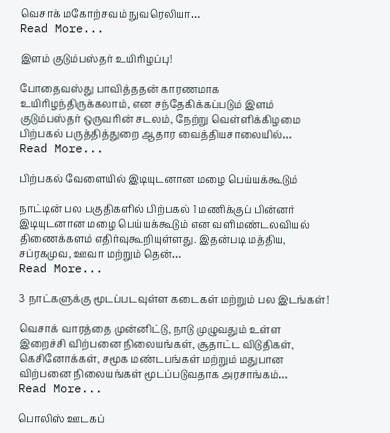வெசாக் மகோற்சவம் நுவரெலியா…
Read More...

இளம் குடும்பஸ்தர் உயிரிழப்பு!

போதைவஸ்து பாவித்ததன் காரணமாக உயிரிழந்திருக்கலாம், என சந்தேகிக்கப்படும் இளம் குடும்பஸ்தர் ஒருவரின் சடலம், நேற்று வெள்ளிக்கிழமை பிற்பகல் பருத்தித்துறை ஆதார வைத்தியசாலையில்…
Read More...

பிற்பகல் வேளையில் இடியுடனான மழை பெய்யக்கூடும்

நாட்டின் பல பகுதிகளில் பிற்பகல் 1 மணிக்குப் பின்னர் இடியுடனான மழை பெய்யக்கூடும் என வளிமண்டலவியல் திணைக்களம் எதிர்வுகூறியுள்ளது. இதன்படி மத்திய, சப்ரகமுவ, ஊவா மற்றும் தென்…
Read More...

3 நாட்களுக்கு மூடப்படவுள்ள கடைகள் மற்றும் பல இடங்கள்!

வெசாக் வாரத்தை முன்னிட்டு, நாடு முழுவதும் உள்ள இறைச்சி விற்பனை நிலையங்கள், சூதாட்ட விடுதிகள், கெசினோக்கள், சமூக மண்டபங்கள் மற்றும் மதுபான விற்பனை நிலையங்கள் மூடப்படுவதாக அரசாங்கம்…
Read More...

பொலிஸ் ஊடகப்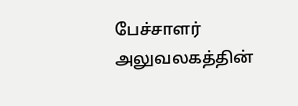பேச்சாளர் அலுவலகத்தின்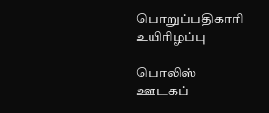பொறுப்பதிகாரி உயிரிழப்பு

பொலிஸ் ஊடகப்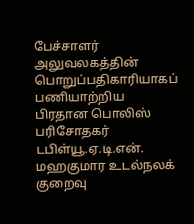பேச்சாளர் அலுவலகத்தின் பொறுப்பதிகாரியாகப் பணியாற்றிய பிரதான பொலிஸ் பரிசோதகர் டபிள்யூ.ஏ.டி.என். மஹகுமார உடல்நலக் குறைவு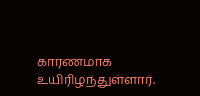காரணமாக உயிரிழந்துள்ளார்.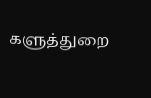களுத்துறை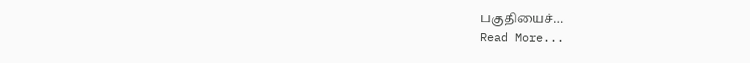பகுதியைச்…
Read More...